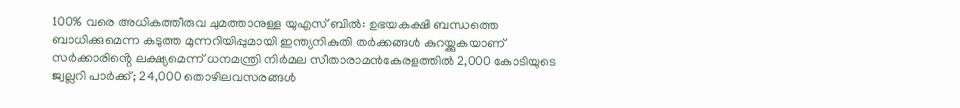100% വരെ അധികത്തീരുവ ചുമത്താനുള്ള യുഎസ് ബിൽ: ഉഭയകക്ഷി ബന്ധത്തെ ബാധിക്കുമെന്ന കടുത്ത മുന്നറിയിപ്പുമായി ഇന്ത്യനികുതി തർക്കങ്ങൾ കുറയ്ക്കുകയാണ് സർക്കാരിൻ്റെ ലക്ഷ്യമെന്ന് ധനമന്ത്രി നിർമല സീതാരാമൻകേരളത്തിൽ 2,000 കോടിയുടെ ജ്വല്ലറി പാർക്ക്; 24,000 തൊഴിലവസരങ്ങൾ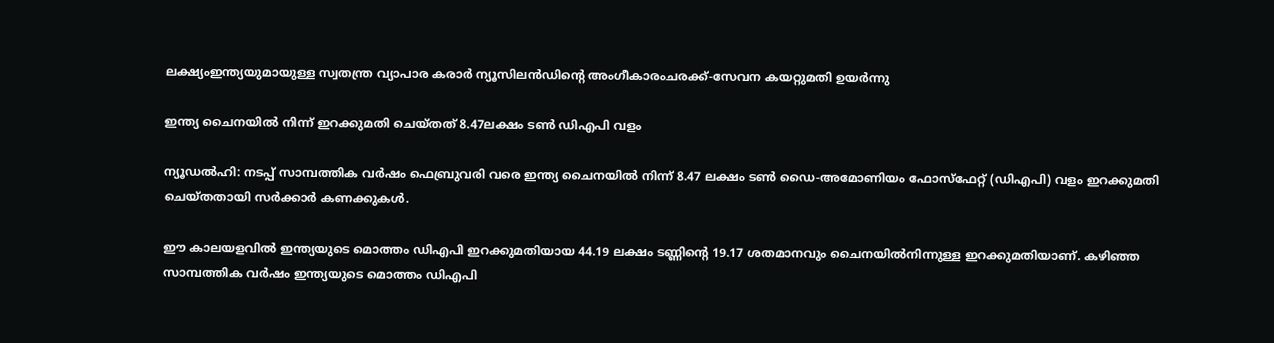ലക്ഷ്യംഇന്ത്യയുമായുള്ള സ്വതന്ത്ര വ്യാപാര കരാര്‍ ന്യൂസിലന്‍ഡിന്റെ അംഗീകാരംചരക്ക്-സേവന കയറ്റുമതി ഉയർന്നു

ഇന്ത്യ ചൈനയില്‍ നിന്ന് ഇറക്കുമതി ചെയ്തത് 8.47ലക്ഷം ടണ്‍ ഡിഎപി വളം

ന്യൂഡൽഹി: നടപ്പ് സാമ്പത്തിക വര്‍ഷം ഫെബ്രുവരി വരെ ഇന്ത്യ ചൈനയില്‍ നിന്ന് 8.47 ലക്ഷം ടണ്‍ ഡൈ-അമോണിയം ഫോസ്‌ഫേറ്റ് (ഡിഎപി) വളം ഇറക്കുമതി ചെയ്തതായി സര്‍ക്കാര്‍ കണക്കുകള്‍.

ഈ കാലയളവില്‍ ഇന്ത്യയുടെ മൊത്തം ഡിഎപി ഇറക്കുമതിയായ 44.19 ലക്ഷം ടണ്ണിന്റെ 19.17 ശതമാനവും ചൈനയില്‍നിന്നുള്ള ഇറക്കുമതിയാണ്. കഴിഞ്ഞ സാമ്പത്തിക വര്‍ഷം ഇന്ത്യയുടെ മൊത്തം ഡിഎപി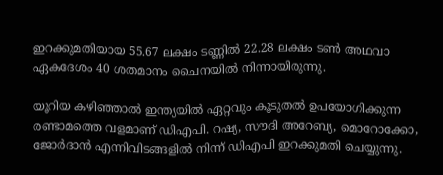ഇറക്കുമതിയായ 55.67 ലക്ഷം ടണ്ണില്‍ 22.28 ലക്ഷം ടണ്‍ അഥവാ ഏകദേശം 40 ശതമാനം ചൈനയില്‍ നിന്നായിരുന്നു.

യൂറിയ കഴിഞ്ഞാല്‍ ഇന്ത്യയില്‍ ഏറ്റവും കൂടുതല്‍ ഉപയോഗിക്കുന്ന രണ്ടാമത്തെ വളമാണ് ഡിഎപി. റഷ്യ, സൗദി അറേബ്യ, മൊറോക്കോ, ജോര്‍ദാന്‍ എന്നിവിടങ്ങളില്‍ നിന്ന് ഡിഎപി ഇറക്കുമതി ചെയ്യുന്നു.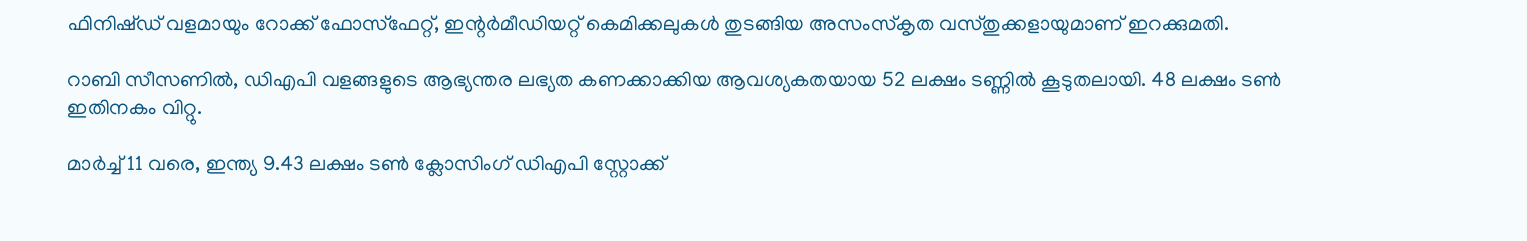ഫിനിഷ്ഡ് വളമായും റോക്ക് ഫോസ്‌ഫേറ്റ്, ഇന്റര്‍മീഡിയറ്റ് കെമിക്കലുകള്‍ തുടങ്ങിയ അസംസ്‌കൃത വസ്തുക്കളായുമാണ് ഇറക്കുമതി.

റാബി സീസണില്‍, ഡിഎപി വളങ്ങളുടെ ആഭ്യന്തര ലഭ്യത കണക്കാക്കിയ ആവശ്യകതയായ 52 ലക്ഷം ടണ്ണില്‍ കൂടുതലായി. 48 ലക്ഷം ടണ്‍ ഇതിനകം വിറ്റു.

മാര്‍ച്ച് 11 വരെ, ഇന്ത്യ 9.43 ലക്ഷം ടണ്‍ ക്ലോസിംഗ് ഡിഎപി സ്റ്റോക്ക്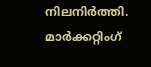നിലനിര്‍ത്തി. മാര്‍ക്കറ്റിംഗ്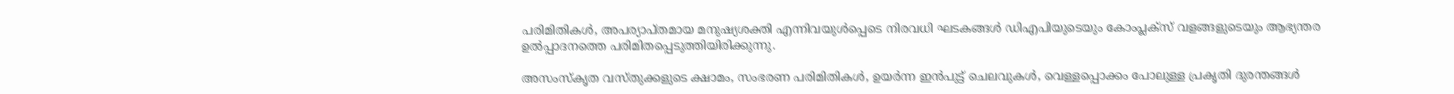പരിമിതികള്‍, അപര്യാപ്തമായ മനുഷ്യശക്തി എന്നിവയുള്‍പ്പെടെ നിരവധി ഘടകങ്ങള്‍ ഡിഎപിയുടെയും കോംപ്ലക്‌സ് വളങ്ങളുടെയും ആഭ്യന്തര ഉല്‍പ്പാദനത്തെ പരിമിതപ്പെടുത്തിയിരിക്കുന്നു.

അസംസ്‌കൃത വസ്തുക്കളുടെ ക്ഷാമം, സംഭരണ പരിമിതികള്‍, ഉയര്‍ന്ന ഇന്‍പുട്ട് ചെലവുകള്‍, വെള്ളപ്പൊക്കം പോലുള്ള പ്രകൃതി ദുരന്തങ്ങള്‍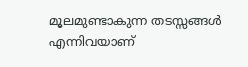മൂലമുണ്ടാകുന്ന തടസ്സങ്ങള്‍ എന്നിവയാണ്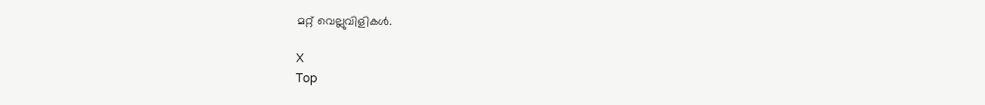മറ്റ് വെല്ലുവിളികള്‍.

X
Top